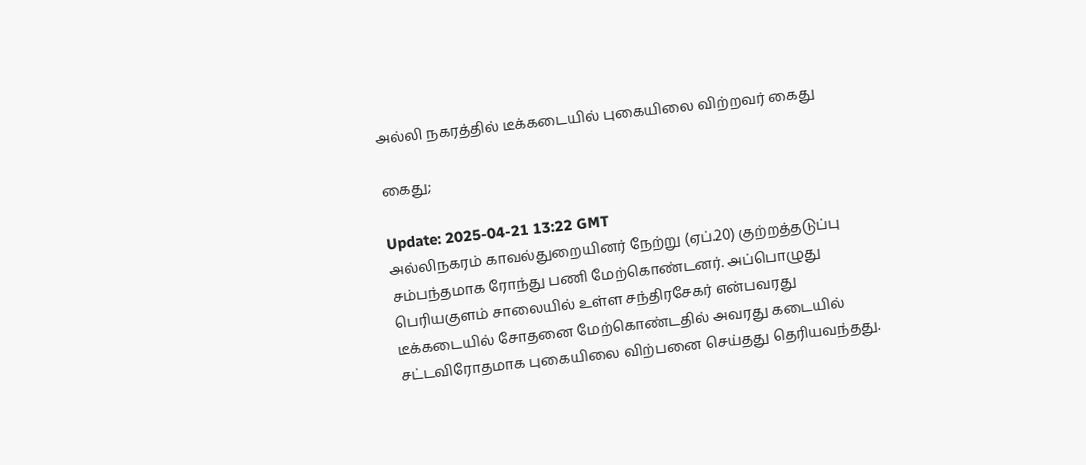அல்லி நகரத்தில் டீக்கடையில் புகையிலை விற்றவர் கைது

கைது;

Update: 2025-04-21 13:22 GMT
அல்லிநகரம் காவல்துறையினர் நேற்று (ஏப்.20) குற்றத்தடுப்பு சம்பந்தமாக ரோந்து பணி மேற்கொண்டனர். அப்பொழுது பெரியகுளம் சாலையில் உள்ள சந்திரசேகர் என்பவரது டீக்கடையில் சோதனை மேற்கொண்டதில் அவரது கடையில் சட்டவிரோதமாக புகையிலை விற்பனை செய்தது தெரியவந்தது.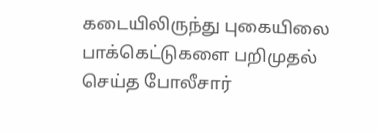கடையிலிருந்து புகையிலை பாக்கெட்டுகளை பறிமுதல் செய்த போலீசார்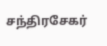சந்திரசேகர்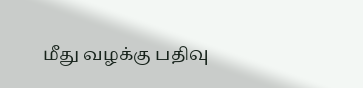மீது வழக்கு பதிவு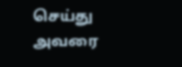செய்து அவரை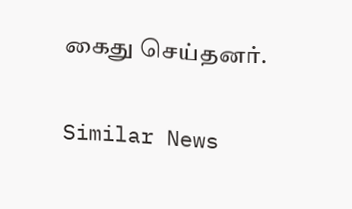கைது செய்தனர்.

Similar News